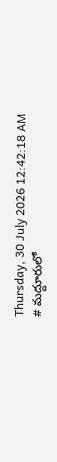Thursday, 30 July 2026 12:42:18 AM
# మద్దూరులో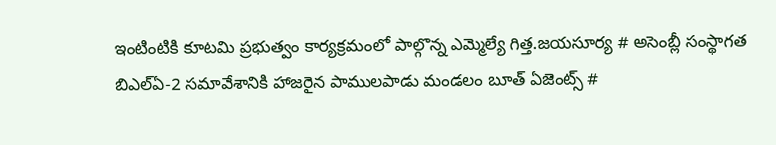ఇంటింటికి కూటమి ప్రభుత్వం కార్యక్రమంలో పాల్గొన్న ఎమ్మెల్యే గిత్త.జయసూర్య # అసెంబ్లీ సంస్థాగత బిఎల్ఏ-2 సమావేశానికి హాజరైన పాములపాడు మండలం బూత్ ఏజెంట్స్ #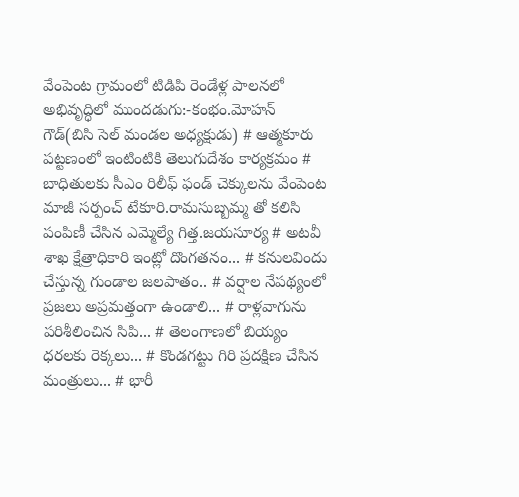వేంపెంట గ్రామంలో టిడిపి రెండేళ్ల పాలనలో అభివృద్ధిలో ముందడుగు:-కంభం.మోహన్ గౌడ్(బిసి సెల్ మండల అధ్యక్షుడు) # ఆత్మకూరు పట్టణంలో ఇంటింటికి తెలుగుదేశం కార్యక్రమం # బాధితులకు సీఎం రిలీఫ్ ఫండ్ చెక్కులను వేంపెంట మాజీ సర్పంచ్ టేకూరి.రామసుబ్బమ్మ తో కలిసి పంపిణీ చేసిన ఎమ్మెల్యే గిత్త.జయసూర్య # అటవీ శాఖ క్షేత్రాధికారి ఇంట్లో దొంగతనం... # కనులవిందు చేస్తున్న గుండాల జలపాతం.. # వర్షాల నేపథ్యంలో ప్రజలు అప్రమత్తంగా ఉండాలి... # రాళ్లవాగును పరిశీలించిన సిపి... # తెలంగాణలో బియ్యం ధరలకు రెక్కలు... # కొండగట్టు గిరి ప్రదక్షిణ చేసిన మంత్రులు... # భారీ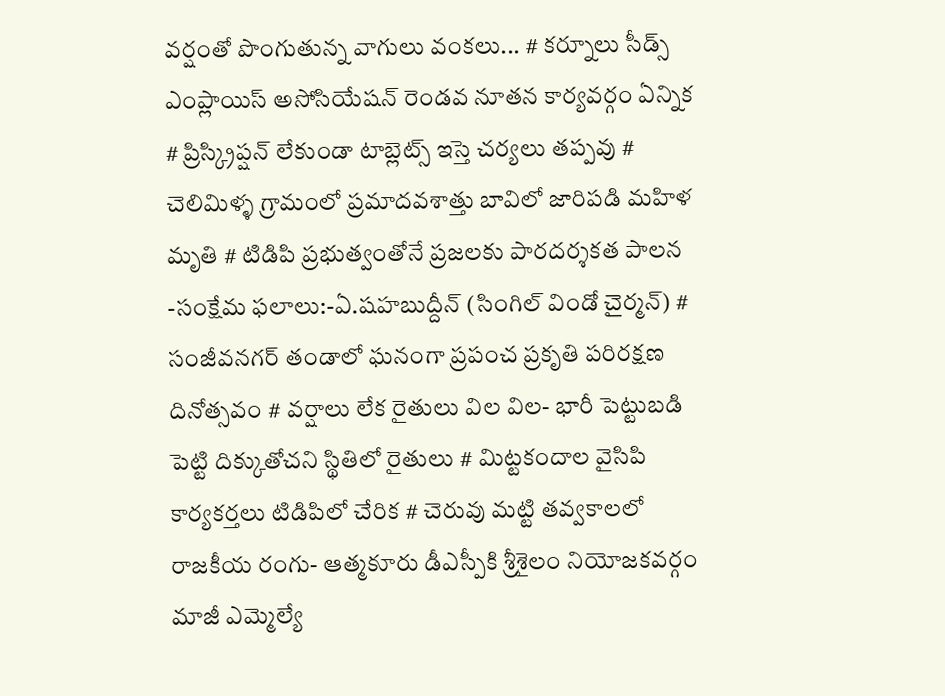వర్షంతో పొంగుతున్న వాగులు వంకలు... # కర్నూలు సీడ్స్ ఎంప్లాయిస్ అసోసియేషన్ రెండవ నూతన కార్యవర్గం ఏన్నిక # ప్రిస్క్రిప్షన్ లేకుండా టాబ్లెట్స్ ఇస్తె చర్యలు తప్పవు # చెలిమిళ్ళ గ్రామంలో ప్రమాదవశాత్తు బావిలో జారిపడి మహిళ మృతి # టిడిపి ప్రభుత్వంతోనే ప్రజలకు పారదర్శకత పాలన -సంక్షేమ ఫలాలు:-ఏ.షహబుద్దీన్ (సింగిల్ విండో చైర్మన్) # సంజీవనగర్ తండాలో ఘనంగా ప్రపంచ ప్రకృతి పరిరక్షణ దినోత్సవం # వర్షాలు లేక రైతులు విల విల- భారీ పెట్టుబడి పెట్టి దిక్కుతోచని స్థితిలో రైతులు # మిట్టకందాల వైసిపి కార్యకర్తలు టిడిపిలో చేరిక # చెరువు మట్టి తవ్వకాలలో రాజకీయ రంగు- ఆత్మకూరు డీఎస్పీకి శ్రీశైలం నియోజకవర్గం మాజీ ఎమ్మెల్యే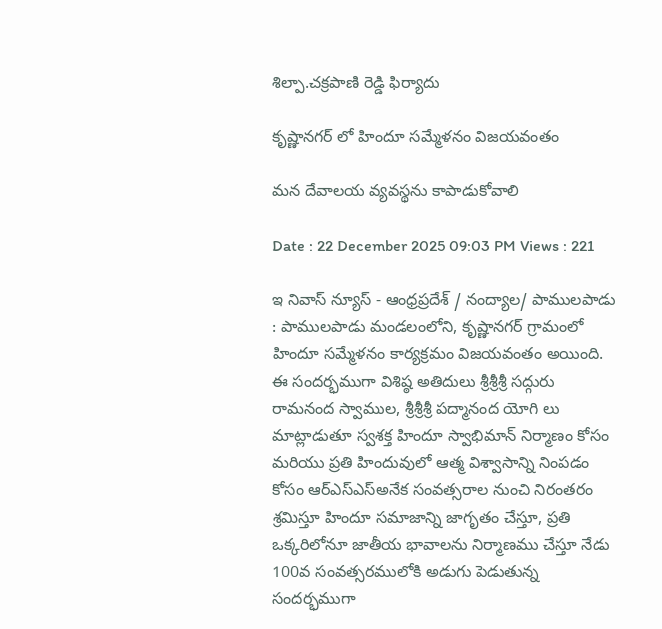శిల్పా.చక్రపాణి రెడ్డి ఫిర్యాదు

కృష్ణానగర్ లో హిందూ సమ్మేళనం విజయవంతం

మన దేవాలయ వ్యవస్థను కాపాడుకోవాలి

Date : 22 December 2025 09:03 PM Views : 221

ఇ నివాస్ న్యూస్ - ఆంధ్రప్రదేశ్ / నంద్యాల/ పాములపాడు : పాములపాడు మండలంలోని, కృష్ణానగర్ గ్రామంలో హిందూ సమ్మేళనం కార్యక్రమం విజయవంతం అయింది. ఈ సందర్భముగా విశిష్ఠ అతిదులు శ్రీశ్రీశ్రీ సద్గురు రామనంద స్వాముల, శ్రీశ్రీశ్రీ పద్మానంద యోగి లు మాట్లాడుతూ స్వశక్త హిందూ స్వాభిమాన్ నిర్మాణం కోసం మరియు ప్రతి హిందువులో ఆత్మ విశ్వాసాన్ని నింపడం కోసం ఆర్ఎస్ఎస్అనేక సంవత్సరాల నుంచి నిరంతరం శ్రమిస్తూ హిందూ సమాజాన్ని జాగృతం చేస్తూ, ప్రతి ఒక్కరిలోనూ జాతీయ భావాలను నిర్మాణము చేస్తూ నేడు 100వ సంవత్సరములోకి అడుగు పెడుతున్న సందర్భముగా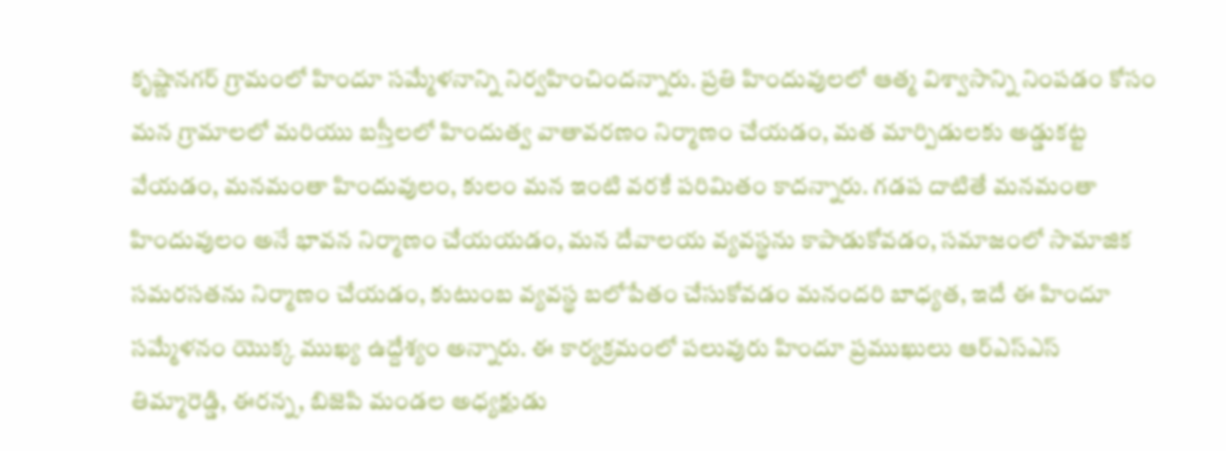కృష్ణానగర్ గ్రామంలో హిందూ సమ్మేళనాన్ని నిర్వహించిందన్నారు. ప్రతి హిందువులలో ఆత్మ విశ్వాసాన్ని నింపడం కోసం మన గ్రామాలలో మరియు బస్తీలలో హిందుత్వ వాతావరణం నిర్మాణం చేయడం, మత మార్పిడులకు అడ్డుకట్ట వేయడం, మనమంతా హిందువులం, కులం మన ఇంటి వరకే పరిమితం కాదన్నారు. గడప దాటితే మనమంతా హిందువులం అనే భావన నిర్మాణం చేయయడం, మన దేవాలయ వ్యవస్థను కాపాడుకోవడం, సమాజంలో సామాజిక సమరసతను నిర్మాణం చేయడం, కుటుంబ వ్యవస్థ బలోపేతం చేసుకోవడం మనందరి బాధ్యత, ఇదే ఈ హిందూ సమ్మేళనం యొక్క ముఖ్య ఉద్దేశ్యం అన్నారు. ఈ కార్యక్రమంలో పలువురు హిందూ ప్రముఖులు ఆర్ఎస్ఎస్ తిమ్మారెడ్డి, ఈరన్న, బిజెపి మండల అధ్యక్షుడు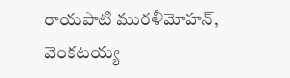రాయపాటి మురళీమోహన్, వెంకటయ్య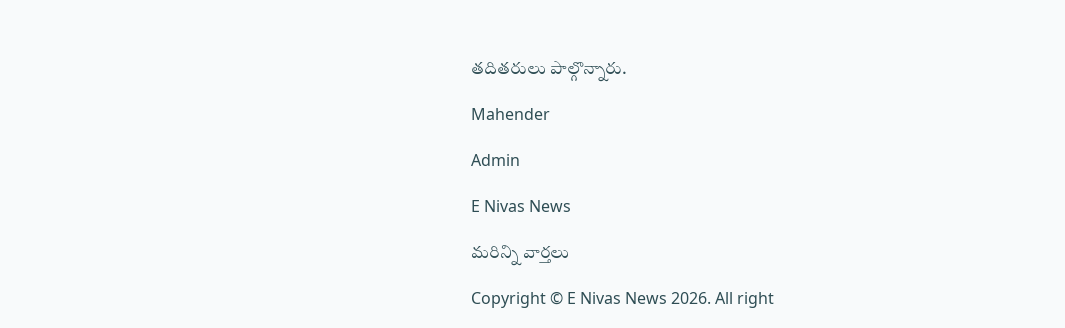తదితరులు పాల్గొన్నారు.

Mahender

Admin

E Nivas News

మరిన్ని వార్తలు

Copyright © E Nivas News 2026. All right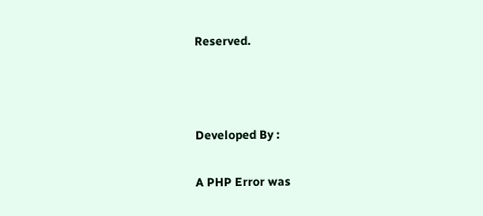Reserved.



Developed By :

A PHP Error was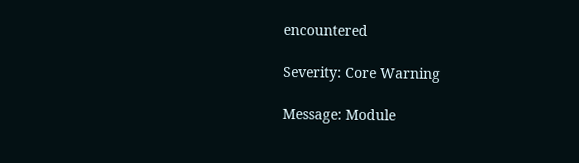encountered

Severity: Core Warning

Message: Module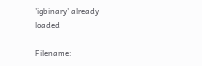'igbinary' already loaded

Filename: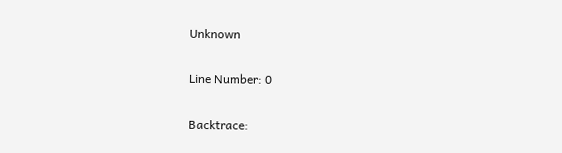Unknown

Line Number: 0

Backtrace: